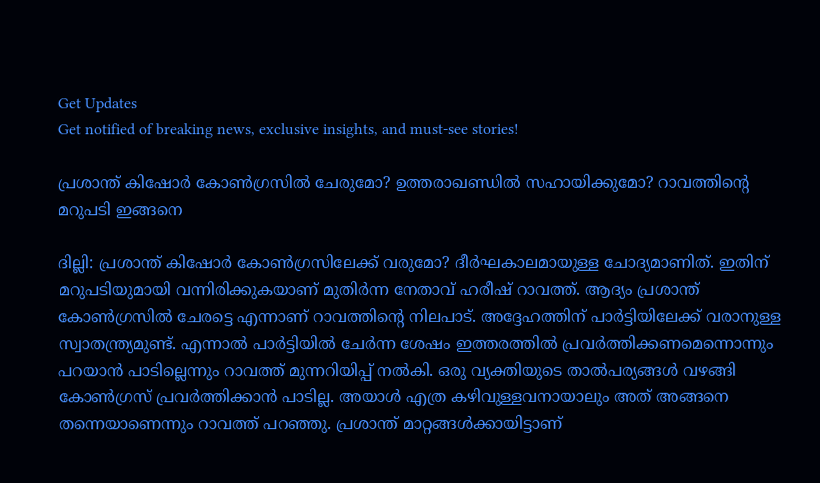Get Updates
Get notified of breaking news, exclusive insights, and must-see stories!

പ്രശാന്ത് കിഷോര്‍ കോണ്‍ഗ്രസില്‍ ചേരുമോ? ഉത്തരാഖണ്ഡില്‍ സഹായിക്കുമോ? റാവത്തിന്റെ മറുപടി ഇങ്ങനെ

ദില്ലി: പ്രശാന്ത് കിഷോര്‍ കോണ്‍ഗ്രസിലേക്ക് വരുമോ? ദീര്‍ഘകാലമായുള്ള ചോദ്യമാണിത്. ഇതിന് മറുപടിയുമായി വന്നിരിക്കുകയാണ് മുതിര്‍ന്ന നേതാവ് ഹരീഷ് റാവത്ത്. ആദ്യം പ്രശാന്ത് കോണ്‍ഗ്രസില്‍ ചേരട്ടെ എന്നാണ് റാവത്തിന്റെ നിലപാട്. അദ്ദേഹത്തിന് പാര്‍ട്ടിയിലേക്ക് വരാനുള്ള സ്വാതന്ത്ര്യമുണ്ട്. എന്നാല്‍ പാര്‍ട്ടിയില്‍ ചേര്‍ന്ന ശേഷം ഇത്തരത്തില്‍ പ്രവര്‍ത്തിക്കണമെന്നൊന്നും പറയാന്‍ പാടില്ലെന്നും റാവത്ത് മുന്നറിയിപ്പ് നല്‍കി. ഒരു വ്യക്തിയുടെ താല്‍പര്യങ്ങള്‍ വഴങ്ങി കോണ്‍ഗ്രസ് പ്രവര്‍ത്തിക്കാന്‍ പാടില്ല. അയാള്‍ എത്ര കഴിവുള്ളവനായാലും അത് അങ്ങനെ തന്നെയാണെന്നും റാവത്ത് പറഞ്ഞു. പ്രശാന്ത് മാറ്റങ്ങള്‍ക്കായിട്ടാണ്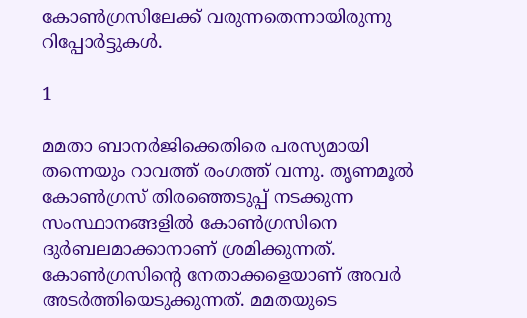കോണ്‍ഗ്രസിലേക്ക് വരുന്നതെന്നായിരുന്നു റിപ്പോര്‍ട്ടുകള്‍.

1

മമതാ ബാനര്‍ജിക്കെതിരെ പരസ്യമായി തന്നെയും റാവത്ത് രംഗത്ത് വന്നു. തൃണമൂല്‍ കോണ്‍ഗ്രസ് തിരഞ്ഞെടുപ്പ് നടക്കുന്ന സംസ്ഥാനങ്ങളില്‍ കോണ്‍ഗ്രസിനെ ദുര്‍ബലമാക്കാനാണ് ശ്രമിക്കുന്നത്. കോണ്‍ഗ്രസിന്റെ നേതാക്കളെയാണ് അവര്‍ അടര്‍ത്തിയെടുക്കുന്നത്. മമതയുടെ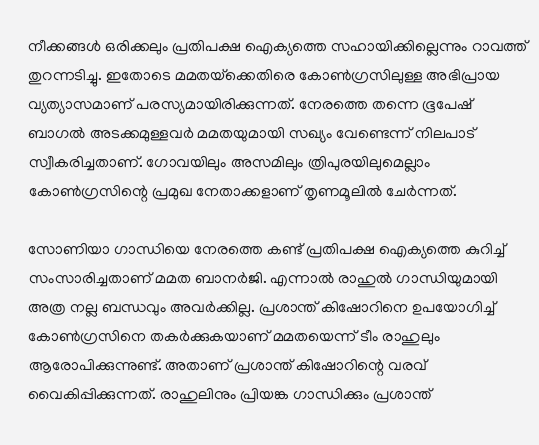നീക്കങ്ങള്‍ ഒരിക്കലും പ്രതിപക്ഷ ഐക്യത്തെ സഹായിക്കില്ലെന്നും റാവത്ത് തുറന്നടിച്ചു. ഇതോടെ മമതയ്‌ക്കെതിരെ കോണ്‍ഗ്രസിലുള്ള അഭിപ്രായ വ്യത്യാസമാണ് പരസ്യമായിരിക്കുന്നത്. നേരത്തെ തന്നെ ഭൂപേഷ് ബാഗല്‍ അടക്കമുള്ളവര്‍ മമതയുമായി സഖ്യം വേണ്ടെന്ന് നിലപാട് സ്വീകരിച്ചതാണ്. ഗോവയിലും അസമിലും ത്രിപുരയിലുമെല്ലാം കോണ്‍ഗ്രസിന്റെ പ്രമുഖ നേതാക്കളാണ് തൃണമൂലില്‍ ചേര്‍ന്നത്.

സോണിയാ ഗാന്ധിയെ നേരത്തെ കണ്ട് പ്രതിപക്ഷ ഐക്യത്തെ കുറിച്ച് സംസാരിച്ചതാണ് മമത ബാനര്‍ജി. എന്നാല്‍ രാഹുല്‍ ഗാന്ധിയുമായി അത്ര നല്ല ബന്ധവും അവര്‍ക്കില്ല. പ്രശാന്ത് കിഷോറിനെ ഉപയോഗിച്ച് കോണ്‍ഗ്രസിനെ തകര്‍ക്കുകയാണ് മമതയെന്ന് ടീം രാഹുലും ആരോപിക്കുന്നുണ്ട്. അതാണ് പ്രശാന്ത് കിഷോറിന്റെ വരവ് വൈകിപ്പിക്കുന്നത്. രാഹുലിനും പ്രിയങ്ക ഗാന്ധിക്കും പ്രശാന്ത്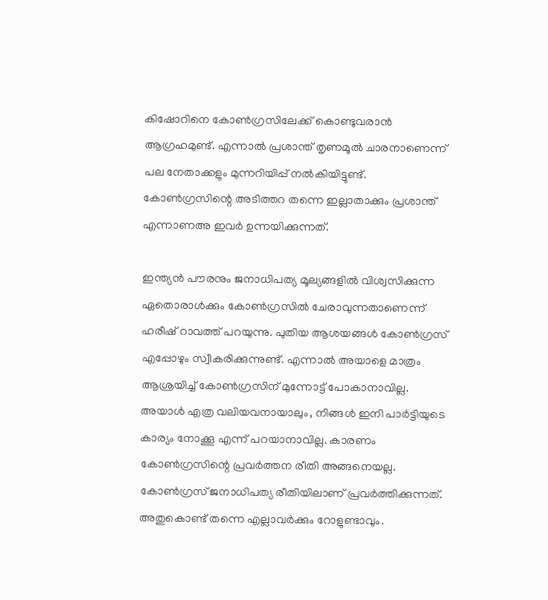കിഷോറിനെ കോണ്‍ഗ്രസിലേക്ക് കൊണ്ടുവരാന്‍ ആഗ്രഹമുണ്ട്. എന്നാല്‍ പ്രശാന്ത് തൃണമൂല്‍ ചാരനാണെന്ന് പല നേതാക്കളും മുന്നറിയിപ്പ് നല്‍കിയിട്ടുണ്ട്. കോണ്‍ഗ്രസിന്റെ അടിത്തറ തന്നെ ഇല്ലാതാക്കും പ്രശാന്ത് എന്നാണഅ ഇവര്‍ ഉന്നയിക്കുന്നത്.

ഇന്ത്യന്‍ പൗരനും ജനാധിപത്യ മൂല്യങ്ങളില്‍ വിശ്വസിക്കുന്ന ഏതൊരാള്‍ക്കും കോണ്‍ഗ്രസില്‍ ചേരാവുന്നതാണെന്ന് ഹരീഷ് റാവത്ത് പറയുന്നു. പുതിയ ആശയങ്ങള്‍ കോണ്‍ഗ്രസ് എപ്പോഴും സ്വീകരിക്കുന്നുണ്ട്. എന്നാല്‍ അയാളെ മാത്രം ആശ്രയിച്ച് കോണ്‍ഗ്രസിന് മുന്നോട്ട് പോകാനാവില്ല. അയാള്‍ എത്ര വലിയവനായാലും, നിങ്ങള്‍ ഇനി പാര്‍ട്ടിയുടെ കാര്യം നോക്കൂ എന്ന് പറയാനാവില്ല. കാരണം കോണ്‍ഗ്രസിന്റെ പ്രവര്‍ത്തന രീതി അങ്ങനെയല്ല. കോണ്‍ഗ്രസ് ജനാധിപത്യ രീതിയിലാണ് പ്രവര്‍ത്തിക്കുന്നത്. അതുകൊണ്ട് തന്നെ എല്ലാവര്‍ക്കും റോളുണ്ടാവും.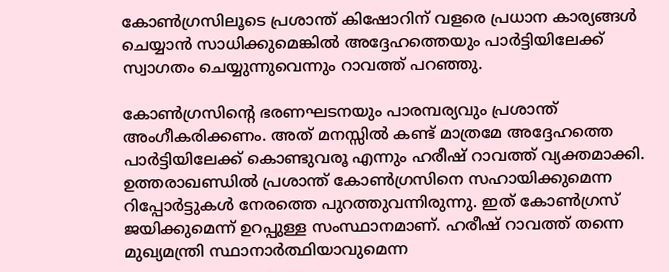കോണ്‍ഗ്രസിലൂടെ പ്രശാന്ത് കിഷോറിന് വളരെ പ്രധാന കാര്യങ്ങള്‍ ചെയ്യാന്‍ സാധിക്കുമെങ്കില്‍ അദ്ദേഹത്തെയും പാര്‍ട്ടിയിലേക്ക് സ്വാഗതം ചെയ്യുന്നുവെന്നും റാവത്ത് പറഞ്ഞു.

കോണ്‍ഗ്രസിന്റെ ഭരണഘടനയും പാരമ്പര്യവും പ്രശാന്ത് അംഗീകരിക്കണം. അത് മനസ്സില്‍ കണ്ട് മാത്രമേ അദ്ദേഹത്തെ പാര്‍ട്ടിയിലേക്ക് കൊണ്ടുവരൂ എന്നും ഹരീഷ് റാവത്ത് വ്യക്തമാക്കി. ഉത്തരാഖണ്ഡില്‍ പ്രശാന്ത് കോണ്‍ഗ്രസിനെ സഹായിക്കുമെന്ന റിപ്പോര്‍ട്ടുകള്‍ നേരത്തെ പുറത്തുവന്നിരുന്നു. ഇത് കോണ്‍ഗ്രസ് ജയിക്കുമെന്ന് ഉറപ്പുള്ള സംസ്ഥാനമാണ്. ഹരീഷ് റാവത്ത് തന്നെ മുഖ്യമന്ത്രി സ്ഥാനാര്‍ത്ഥിയാവുമെന്ന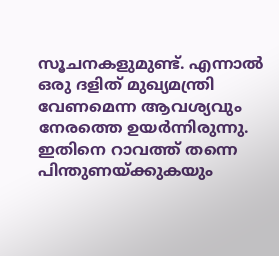സൂചനകളുമുണ്ട്. എന്നാല്‍ ഒരു ദളിത് മുഖ്യമന്ത്രി വേണമെന്ന ആവശ്യവും നേരത്തെ ഉയര്‍ന്നിരുന്നു. ഇതിനെ റാവത്ത് തന്നെ പിന്തുണയ്ക്കുകയും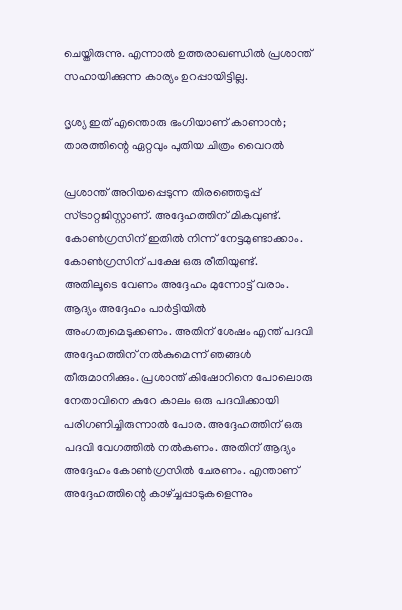ചെയ്തിരുന്നു. എന്നാല്‍ ഉത്തരാഖണ്ഡില്‍ പ്രശാന്ത് സഹായിക്കുന്ന കാര്യം ഉറപ്പായിട്ടില്ല.

ദൃശ്യ ഇത് എന്തൊരു ഭംഗിയാണ് കാണാന്‍; താരത്തിന്റെ ഏറ്റവും പുതിയ ചിത്രം വൈറല്‍

പ്രശാന്ത് അറിയപ്പെടുന്ന തിരഞ്ഞെടുപ്പ് സ്ട്രാറ്റജിസ്റ്റാണ്. അദ്ദേഹത്തിന് മികവുണ്ട്. കോണ്‍ഗ്രസിന് ഇതില്‍ നിന്ന് നേട്ടമുണ്ടാക്കാം. കോണ്‍ഗ്രസിന് പക്ഷേ ഒരു രീതിയുണ്ട്. അതിലൂടെ വേണം അദ്ദേഹം മുന്നോട്ട് വരാം. ആദ്യം അദ്ദേഹം പാര്‍ട്ടിയില്‍ അംഗത്വമെടുക്കണം. അതിന് ശേഷം എന്ത് പദവി അദ്ദേഹത്തിന് നല്‍കുമെന്ന് ഞങ്ങള്‍ തീരുമാനിക്കും. പ്രശാന്ത് കിഷോറിനെ പോലൊരു നേതാവിനെ കുറേ കാലം ഒരു പദവിക്കായി പരിഗണിച്ചിരുന്നാല്‍ പോര. അദ്ദേഹത്തിന് ഒരു പദവി വേഗത്തില്‍ നല്‍കണം. അതിന് ആദ്യം അദ്ദേഹം കോണ്‍ഗ്രസില്‍ ചേരണം. എന്താണ് അദ്ദേഹത്തിന്റെ കാഴ്ച്ചപ്പാടുകളെന്നും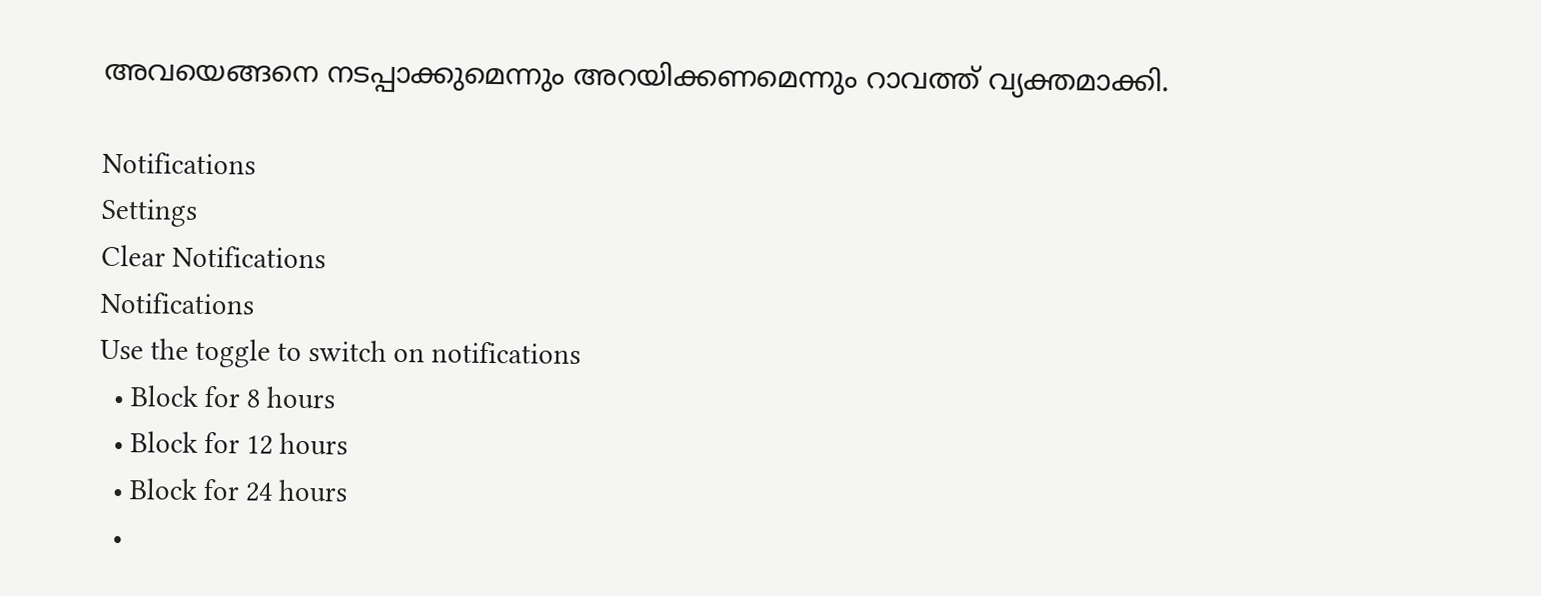അവയെങ്ങനെ നടപ്പാക്കുമെന്നും അറയിക്കണമെന്നും റാവത്ത് വ്യക്തമാക്കി.

Notifications
Settings
Clear Notifications
Notifications
Use the toggle to switch on notifications
  • Block for 8 hours
  • Block for 12 hours
  • Block for 24 hours
  •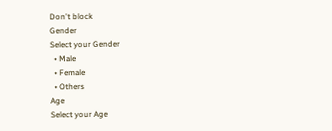Don't block
Gender
Select your Gender
  • Male
  • Female
  • Others
Age
Select your Age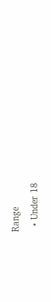Range
  • Under 18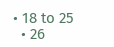• 18 to 25
  • 26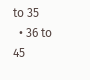to 35
  • 36 to 45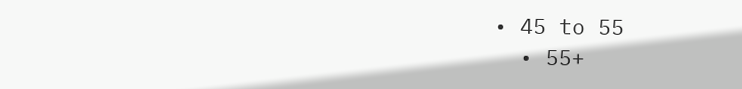• 45 to 55
  • 55+